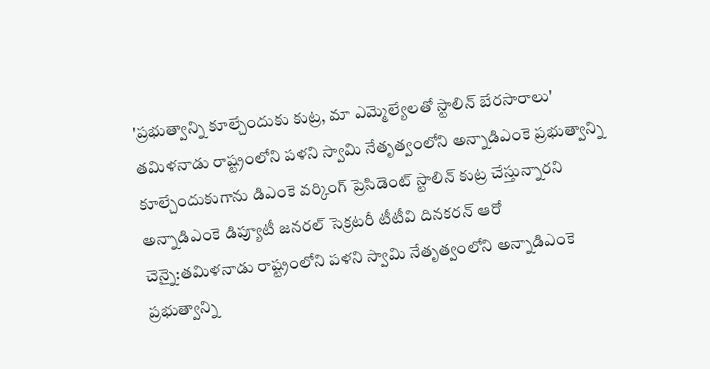'ప్రభుత్వాన్ని కూల్చేందుకు కుట్ర, మా ఎమ్మెల్యేలతో స్టాలిన్ బేరసారాలు'
తమిళనాడు రాష్ట్రంలోని పళని స్వామి నేతృత్వంలోని అన్నాడిఎంకె ప్రభుత్వాన్ని కూల్చేందుకుగాను డిఎంకె వర్కింగ్ ప్రెసిడెంట్ స్టాలిన్ కుట్ర చేస్తున్నారని అన్నాడిఎంకె డిప్యూటీ జనరల్ సెక్రటరీ టీటీవి దినకరన్ ఆరో
చెన్నై:తమిళనాడు రాష్ట్రంలోని పళని స్వామి నేతృత్వంలోని అన్నాడిఎంకె ప్రభుత్వాన్ని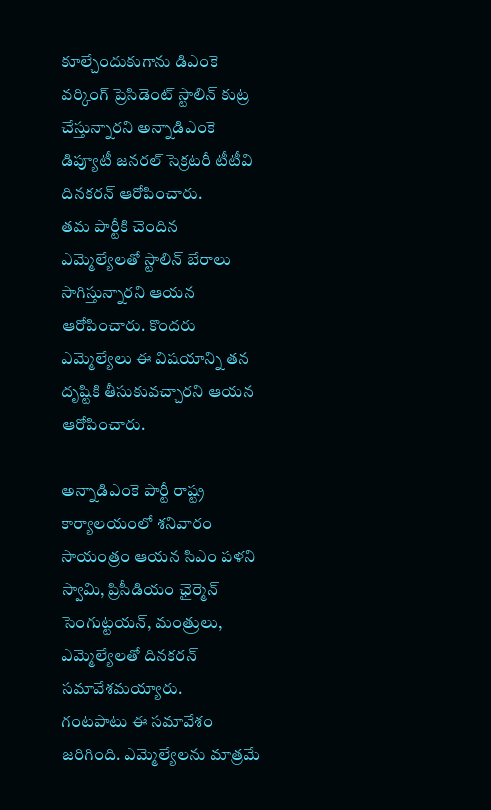కూల్చేందుకుగాను డిఎంకె వర్కింగ్ ప్రెసిడెంట్ స్టాలిన్ కుట్ర చేస్తున్నారని అన్నాడిఎంకె డిప్యూటీ జనరల్ సెక్రటరీ టీటీవి దినకరన్ ఆరోపించారు.
తమ పార్టీకి చెందిన ఎమ్మెల్యేలతో స్టాలిన్ బేరాలు సాగిస్తున్నారని ఆయన ఆరోపించారు. కొందరు ఎమ్మెల్యేలు ఈ విషయాన్ని తన దృష్టికి తీసుకువచ్చారని ఆయన ఆరోపించారు.

అన్నాడిఎంకె పార్టీ రాష్ట్ర కార్యాలయంలో శనివారం సాయంత్రం ఆయన సిఎం పళని స్వామి, ప్రిసీడియం ఛైర్మెన్ సెంగుట్టయన్, మంత్రులు, ఎమ్మెల్యేలతో దినకరన్ సమావేశమయ్యారు.
గంటపాటు ఈ సమావేశం జరిగింది. ఎమ్మెల్యేలను మాత్రమే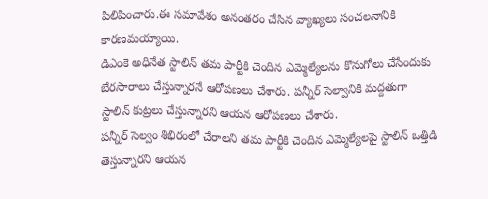పిలిపించారు.ఈ సమావేశం అనంతరం చేసిన వ్యాఖ్యలు సంచలనానికి కారణమయ్యాయి.
డిఎంకె అధినేత స్టాలిన్ తమ పార్టీకి చెందిన ఎమ్మెల్యేలను కొనుగోలు చేసేందుకు బేరసారాలు చేస్తున్నారనే ఆరోపణలు చేశారు. పన్నీర్ సెల్వానికి మద్దతుగా స్టాలిన్ కుట్రలు చేస్తున్నారని ఆయన ఆరోపణలు చేశారు.
పన్నీర్ సెల్వం శిభిరంలో చేరాలని తమ పార్టీకి చెందిన ఎమ్మెల్యేలపై స్టాలిన్ ఒత్తిడి తెస్తున్నారని ఆయన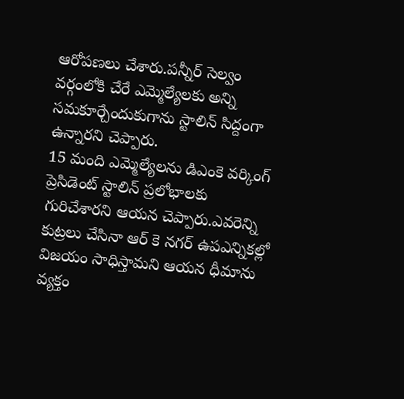ఆరోపణలు చేశారు.పన్నీర్ సెల్వం వర్గంలోకి చేరే ఎమ్మెల్యేలకు అన్ని సమకూర్చేందుకుగాను స్టాలిన్ సిద్దంగా ఉన్నారని చెప్పారు.
15 మంది ఎమ్మెల్యేలను డిఎంకె వర్కింగ్ ప్రెసిడెంట్ స్టాలిన్ ప్రలోభాలకు గురిచేశారని ఆయన చెప్పారు.ఎవరెన్ని కుట్రలు చేసినా ఆర్ కె నగర్ ఉపఎన్నికల్లో విజయం సాధిస్తామని ఆయన ధీమాను వ్యక్తం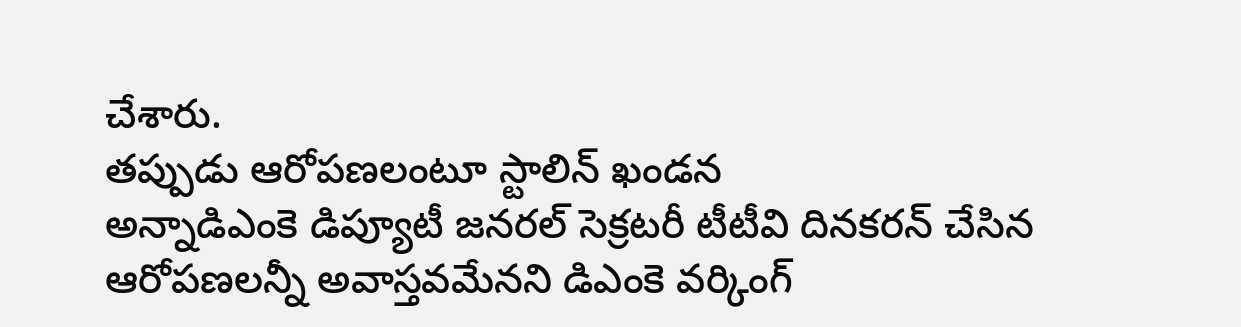చేశారు.
తప్పుడు ఆరోపణలంటూ స్టాలిన్ ఖండన
అన్నాడిఎంకె డిప్యూటీ జనరల్ సెక్రటరీ టీటీవి దినకరన్ చేసిన ఆరోపణలన్నీ అవాస్తవమేనని డిఎంకె వర్కింగ్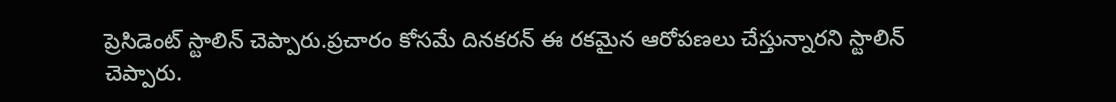ప్రెసిడెంట్ స్టాలిన్ చెప్పారు.ప్రచారం కోసమే దినకరన్ ఈ రకమైన ఆరోపణలు చేస్తున్నారని స్టాలిన్ చెప్పారు.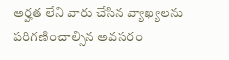అర్హత లేని వారు చేసిన వ్యాఖ్యలను పరిగణించాల్సిన అవసరం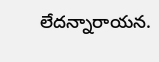లేదన్నారాయన.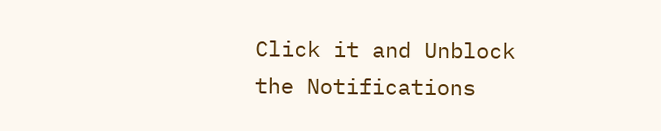Click it and Unblock the Notifications